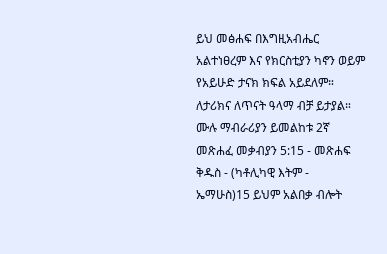ይህ መፅሐፍ በእግዚአብሔር አልተነፀረም እና የክርስቲያን ካኖን ወይም የአይሁድ ታናክ ክፍል አይደለም። ለታሪክና ለጥናት ዓላማ ብቻ ይታያል። ሙሉ ማብራሪያን ይመልከቱ 2ኛ መጽሐፈ መቃብያን 5:15 - መጽሐፍ ቅዱስ - (ካቶሊካዊ እትም - ኤማሁስ)15 ይህም አልበቃ ብሎት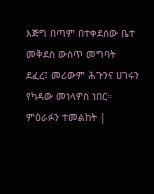እጅግ በጣም በተቀደሰው ቤተ መቅደስ ውስጥ መግባት ደፈረ፤ መሪውም ሕጉንና ሀገሩን የካዳው መነላዎስ ነበር። ምዕራፉን ተመልከት |